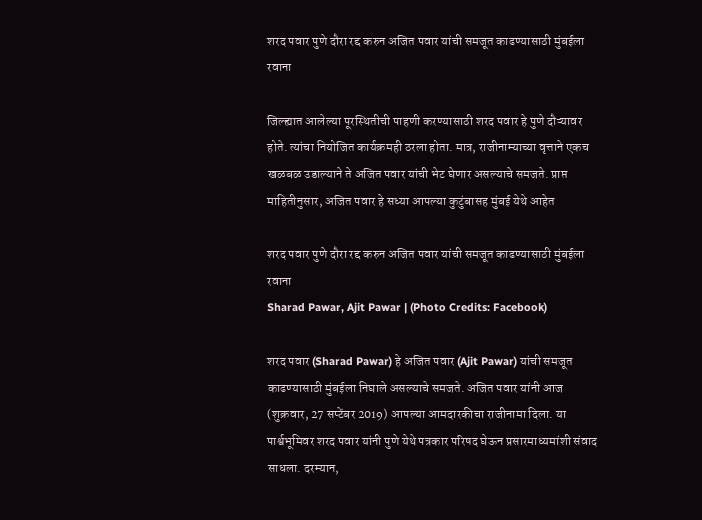शरद पवार पुणे दौरा रद्द करुन अजित पवार यांची समजूत काढण्यासाठी मुंबईला रवाना

जिल्ह्यात आलेल्या पूरस्थितीची पाहणी करण्यासाठी शरद पवार हे पुणे दौऱ्यावर होते. त्यांचा नियोजित कार्यक्रमही ठरला होता. मात्र, राजीनाम्याच्या वृत्ताने एकच खळबळ उडाल्याने ते अजित पवार यांची भेट घेणार असल्याचे समजते. प्राप्त माहितीनुसार, अजित पवार हे सध्या आपल्या कुटुंबासह मुंबई येथे आहेत

शरद पवार पुणे दौरा रद्द करुन अजित पवार यांची समजूत काढण्यासाठी मुंबईला रवाना
Sharad Pawar, Ajit Pawar | (Photo Credits: Facebook)

शरद पवार (Sharad Pawar) हे अजित पवार (Ajit Pawar) यांची समजूत काढण्यासाठी मुंबईला निघाले असल्याचे समजते. अजित पवार यांनी आज (शुक्रवार, 27 सप्टेंबर 2019) आपल्या आमदारकीचा राजीनामा दिला. या पार्श्वभूमिवर शरद पवार यांनी पुणे येथे पत्रकार परिषद घेऊन प्रसारमाध्यमांशी संवाद साधला. दरम्यान,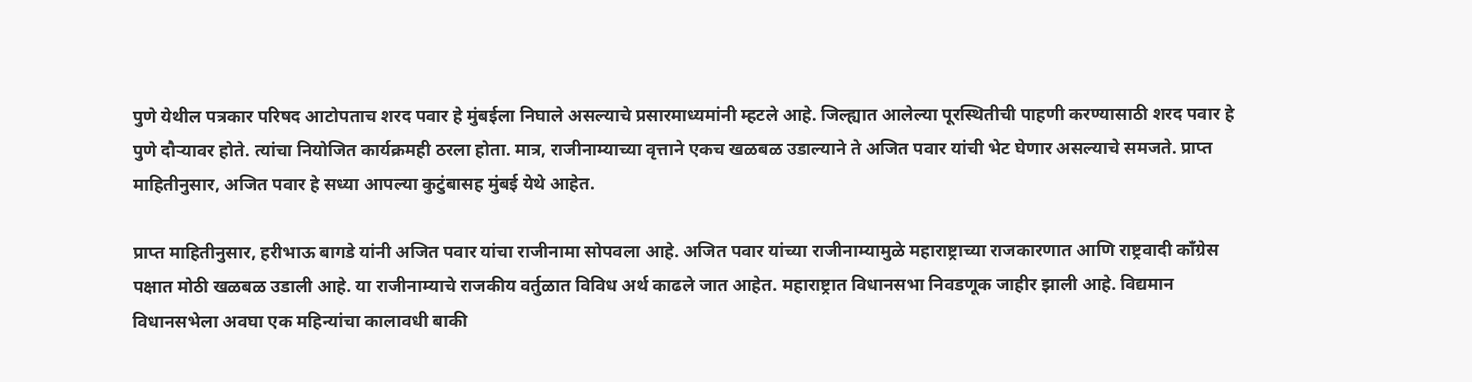पुणे येथील पत्रकार परिषद आटोपताच शरद पवार हे मुंबईला निघाले असल्याचे प्रसारमाध्यमांनी म्हटले आहे. जिल्ह्यात आलेल्या पूरस्थितीची पाहणी करण्यासाठी शरद पवार हे पुणे दौऱ्यावर होते. त्यांचा नियोजित कार्यक्रमही ठरला होता. मात्र, राजीनाम्याच्या वृत्ताने एकच खळबळ उडाल्याने ते अजित पवार यांची भेट घेणार असल्याचे समजते. प्राप्त माहितीनुसार, अजित पवार हे सध्या आपल्या कुटुंबासह मुंबई येथे आहेत.

प्राप्त माहितीनुसार, हरीभाऊ बागडे यांनी अजित पवार यांचा राजीनामा सोपवला आहे. अजित पवार यांच्या राजीनाम्यामुळे महाराष्ट्राच्या राजकारणात आणि राष्ट्रवादी काँग्रेस पक्षात मोठी खळबळ उडाली आहे. या राजीनाम्याचे राजकीय वर्तुळात विविध अर्थ काढले जात आहेत. महाराष्ट्रात विधानसभा निवडणूक जाहीर झाली आहे. विद्यमान विधानसभेला अवघा एक महिन्यांचा कालावधी बाकी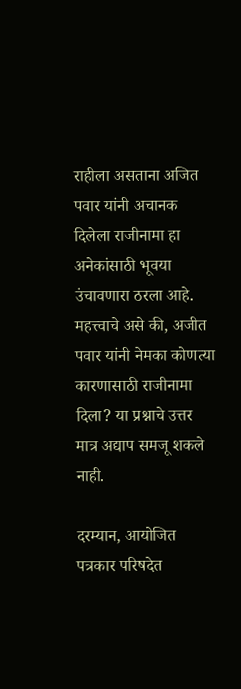राहीला असताना अजित पवार यांनी अचानक दिलेला राजीनामा हा अनेकांसाठी भूवया उंचावणारा ठरला आहे. महत्त्वाचे असे की, अजीत पवार यांनी नेमका कोणत्या कारणासाठी राजीनामा दिला? या प्रश्नाचे उत्तर मात्र अद्याप समजू शकले नाही.

दरम्यान, आयोजित पत्रकार परिषदेत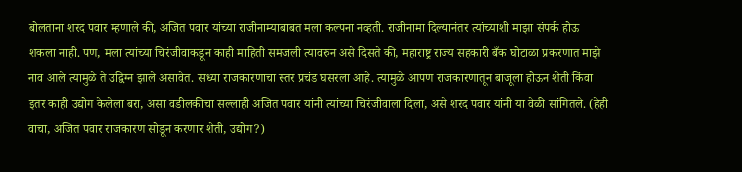बोलताना शरद पवार म्हणाले की, अजित पवार यांच्या राजीनाम्याबाबत मला कल्पना नव्हती. राजीनामा दिल्यानंतर त्यांच्याशी माझा संपर्क होऊ शकला नाही. पण, मला त्यांच्या चिरंजीवाकडून काही माहिती समजली त्यावरुन असे दिसते की, महाराष्ट्र राज्य सहकारी बँक घोटाळा प्रकरणात माझे नाव आले त्यामुळे ते उद्विग्न झाले असावेत. सध्या राजकारणाचा स्तर प्रचंड घसरला आहे. त्यामुळे आपण राजकारणातून बाजूला होऊन शेती किंवा इतर काही उद्योग केलेला बरा, असा वडीलकीचा सल्लाही अजित पवार यांनी त्यांच्या चिरंजीवाला दिला, असे शरद पवार यांनी या वेळी सांगितले. (हेही वाचा, अजित पवार राजकारण सोडून करणार शेती, उद्योग?)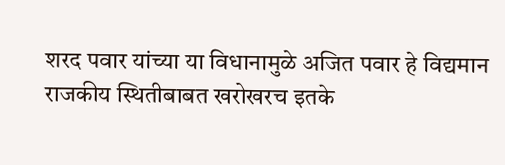शरद पवार यांच्या या विधानामुळे अजित पवार हे विद्यमान राजकीय स्थितीबाबत खरोखरच इतके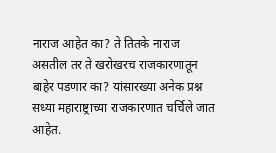नाराज आहेत का? ते तितके नाराज असतील तर ते खरोखरच राजकारणातून बाहेर पडणार का? यांसारख्या अनेक प्रश्न सध्या महाराष्ट्राच्या राजकारणात चर्चिले जात आहेत.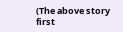(The above story first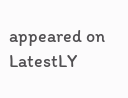appeared on LatestLY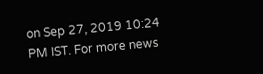on Sep 27, 2019 10:24 PM IST. For more news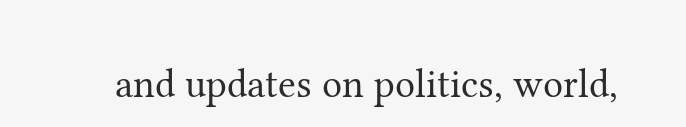and updates on politics, world,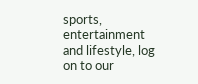sports, entertainment and lifestyle, log on to our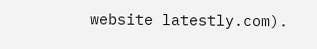website latestly.com).